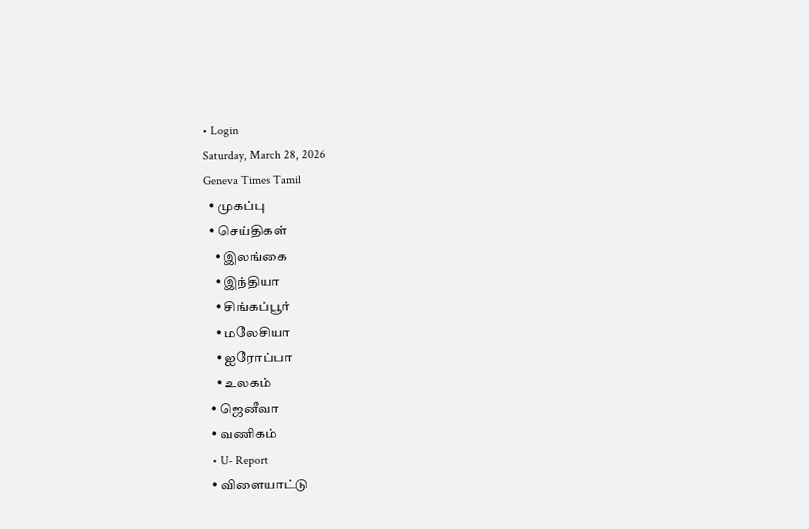• Login
Saturday, March 28, 2026
Geneva Times Tamil
  • முகப்பு
  • செய்திகள்
    • இலங்கை
    • இந்தியா
    • சிங்கப்பூர்
    • மலேசியா
    • ஐரோப்பா
    • உலகம்
  • ஜெனீவா
  • வணிகம்
  • U- Report
  • விளையாட்டு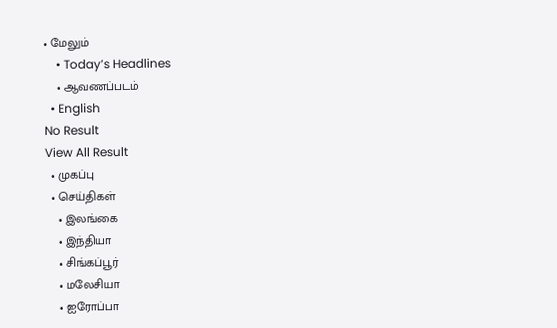• மேலும்
    • Today’s Headlines
    • ஆவணப்படம்
  • English
No Result
View All Result
  • முகப்பு
  • செய்திகள்
    • இலங்கை
    • இந்தியா
    • சிங்கப்பூர்
    • மலேசியா
    • ஐரோப்பா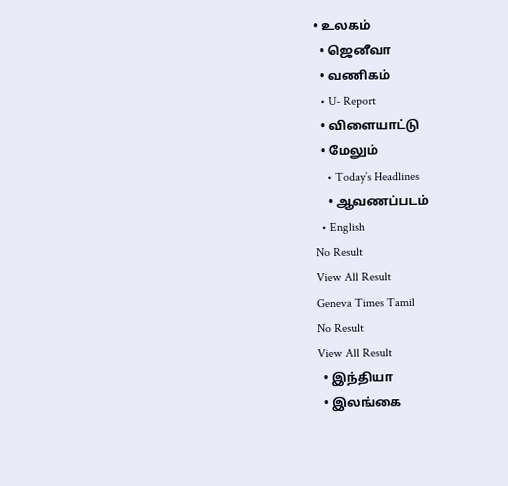• உலகம்
  • ஜெனீவா
  • வணிகம்
  • U- Report
  • விளையாட்டு
  • மேலும்
    • Today’s Headlines
    • ஆவணப்படம்
  • English
No Result
View All Result
Geneva Times Tamil
No Result
View All Result
  • இந்தியா
  • இலங்கை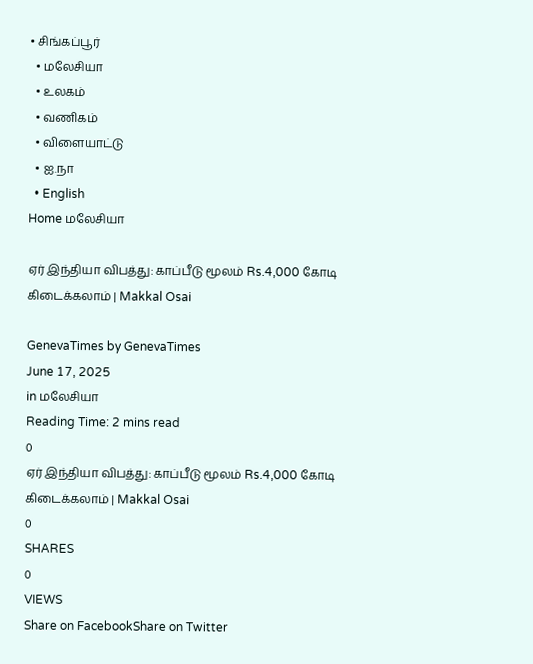• சிங்கப்பூர்
  • மலேசியா
  • உலகம்
  • வணிகம்
  • விளையாட்டு
  • ஐ.நா
  • English
Home மலேசியா

ஏர் இந்தியா விபத்து: காப்பீடு மூலம் Rs.4,000 கோடி கிடைக்கலாம் | Makkal Osai

GenevaTimes by GenevaTimes
June 17, 2025
in மலேசியா
Reading Time: 2 mins read
0
ஏர் இந்தியா விபத்து: காப்பீடு மூலம் Rs.4,000 கோடி கிடைக்கலாம் | Makkal Osai
0
SHARES
0
VIEWS
Share on FacebookShare on Twitter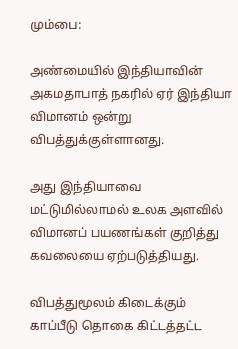மும்பை:

அண்மையில் இந்தியாவின் அகமதாபாத் நகரில் ஏர் இந்தியா விமானம் ஒன்று விபத்துக்குள்ளானது.

அது இந்தியாவை மட்டுமில்லாமல் உலக அளவில் விமானப் பயணங்கள் குறித்து கவலையை ஏற்படுத்தியது.

விபத்துமூலம் கிடைக்கும் காப்பீடு தொகை கிட்டத்தட்ட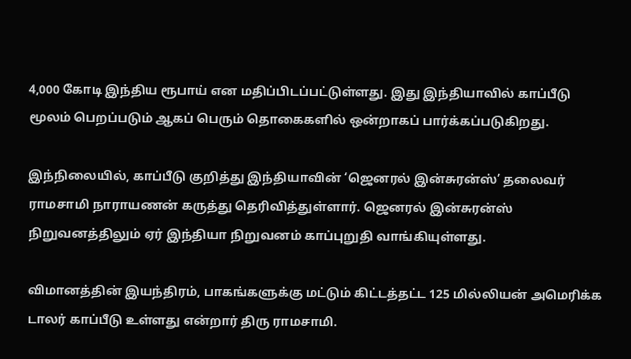4,000 கோடி இந்திய ரூபாய் என மதிப்பிடப்பட்டுள்ளது. இது இந்தியாவில் காப்பீடு மூலம் பெறப்படும் ஆகப் பெரும் தொகைகளில் ஒன்றாகப் பார்க்கப்படுகிறது.

இந்நிலையில், காப்பீடு குறித்து இந்தியாவின் ‘ஜெனரல் இன்சுரன்ஸ்’ தலைவர் ராமசாமி நாராயணன் கருத்து தெரிவித்துள்ளார். ஜெனரல் இன்சுரன்ஸ் நிறுவனத்திலும் ஏர் இந்தியா நிறுவனம் காப்புறுதி வாங்கியுள்ளது.

விமானத்தின் இயந்திரம், பாகங்களுக்கு மட்டும் கிட்டத்தட்ட 125 மில்லியன் அமெரிக்க டாலர் காப்பீடு உள்ளது என்றார் திரு ராமசாமி.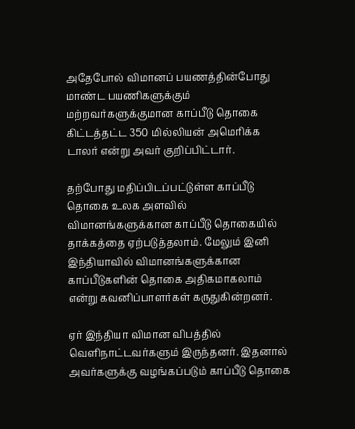அதேபோல் விமானப் பயணத்தின்போது மாண்ட பயணிகளுக்கும் மற்றவர்களுக்குமான காப்பீடு தொகை கிட்டத்தட்ட 350 மில்லியன் அமெரிக்க டாலர் என்று அவர் குறிப்பிட்டார்.

தற்போது மதிப்பிடப்பட்டுள்ள காப்பீடு தொகை உலக அளவில் விமானங்களுக்கான காப்பீடு தொகையில் தாக்கத்தை ஏற்படுத்தலாம். மேலும் இனி இந்தியாவில் விமானங்களுக்கான காப்பீடுகளின் தொகை அதிகமாகலாம் என்று கவனிப்பாளர்கள் கருதுகின்றனர்.

ஏர் இந்தியா விமான விபத்தில் வெளிநாட்டவர்களும் இருந்தனர். இதனால் அவர்களுக்கு வழங்கப்படும் காப்பீடு தொகை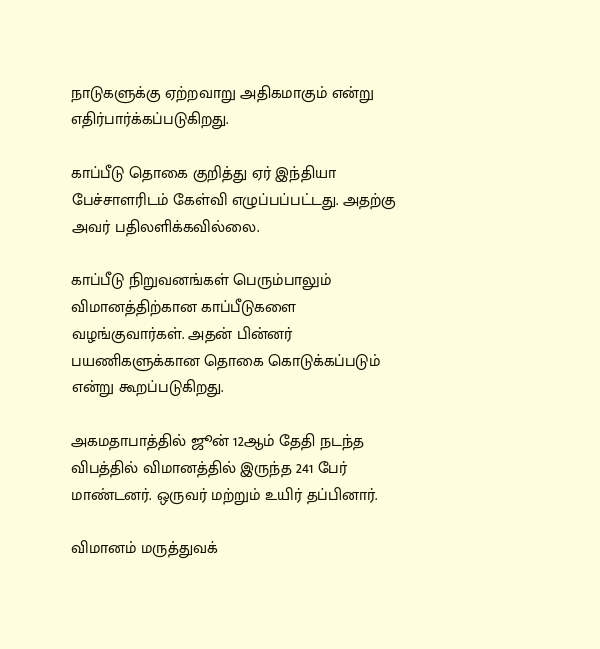நாடுகளுக்கு ஏற்றவாறு அதிகமாகும் என்று எதிர்பார்க்கப்படுகிறது.

காப்பீடு தொகை குறித்து ஏர் இந்தியா பேச்சாளரிடம் கேள்வி எழுப்பப்பட்டது. அதற்கு அவர் பதிலளிக்கவில்லை.

காப்பீடு நிறுவனங்கள் பெரும்பாலும் விமானத்திற்கான காப்பீடுகளை வழங்குவார்கள். அதன் பின்னர் பயணிகளுக்கான தொகை கொடுக்கப்படும் என்று கூறப்படுகிறது.

அகமதாபாத்தில் ஜூன் 12ஆம் தேதி நடந்த விபத்தில் விமானத்தில் இருந்த 241 பேர் மாண்டனர். ஒருவர் மற்றும் உயிர் தப்பினார்.

விமானம் மருத்துவக்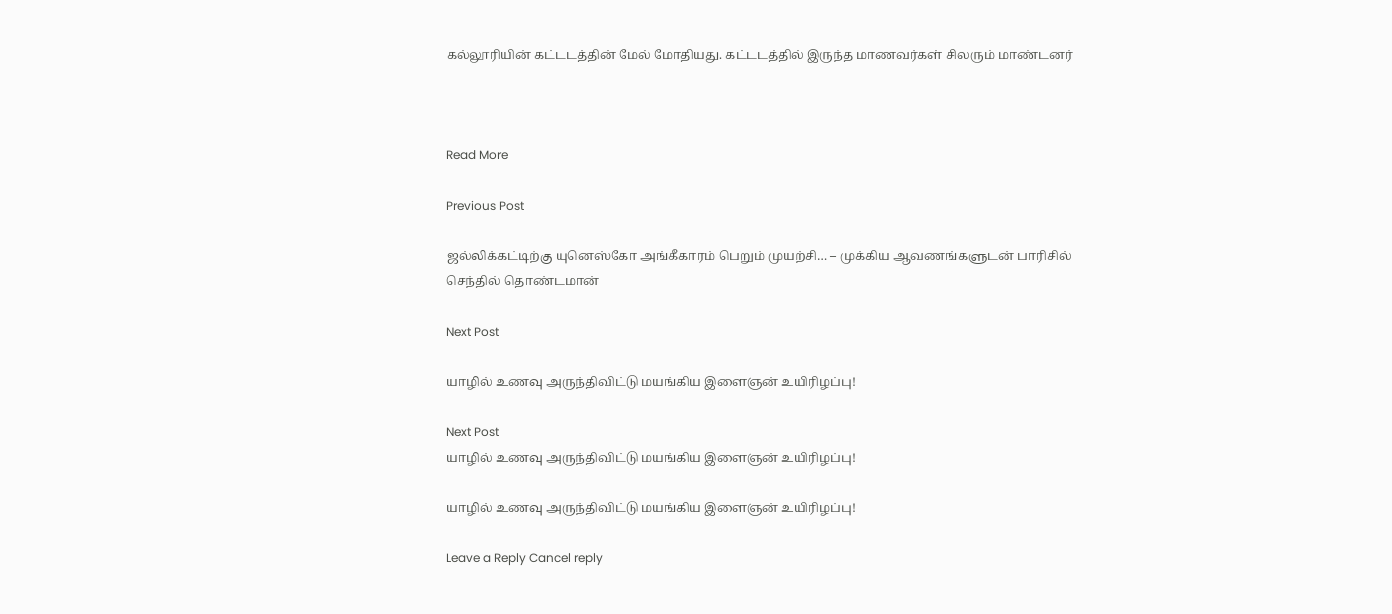கல்லூரியின் கட்டடத்தின் மேல் மோதியது. கட்டடத்தில் இருந்த மாணவர்கள் சிலரும் மாண்டனர்



Read More

Previous Post

ஜல்லிக்கட்டிற்கு யுனெஸ்கோ அங்கீகாரம் பெறும் முயற்சி… – முக்கிய ஆவணங்களுடன் பாரிசில் செந்தில் தொண்டமான்

Next Post

யாழில் உணவு அருந்திவிட்டு மயங்கிய இளைஞன் உயிரிழப்பு!

Next Post
யாழில் உணவு அருந்திவிட்டு மயங்கிய இளைஞன் உயிரிழப்பு!

யாழில் உணவு அருந்திவிட்டு மயங்கிய இளைஞன் உயிரிழப்பு!

Leave a Reply Cancel reply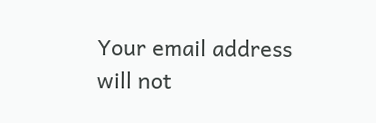Your email address will not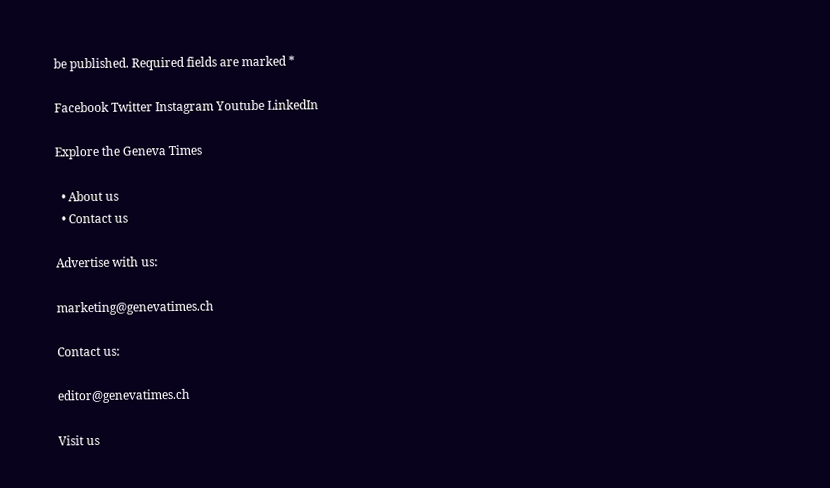be published. Required fields are marked *

Facebook Twitter Instagram Youtube LinkedIn

Explore the Geneva Times

  • About us
  • Contact us

Advertise with us:

marketing@genevatimes.ch

Contact us:

editor@genevatimes.ch

Visit us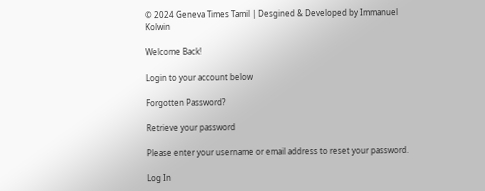© 2024 Geneva Times Tamil | Desgined & Developed by Immanuel Kolwin

Welcome Back!

Login to your account below

Forgotten Password?

Retrieve your password

Please enter your username or email address to reset your password.

Log In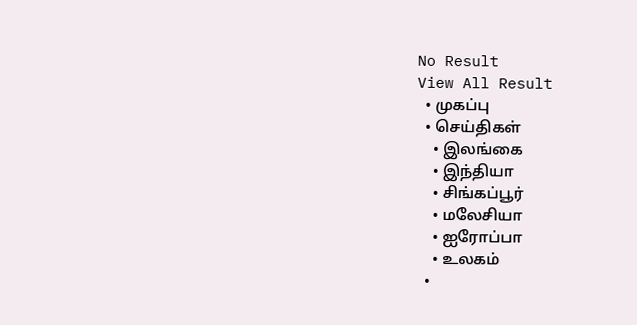No Result
View All Result
  • முகப்பு
  • செய்திகள்
    • இலங்கை
    • இந்தியா
    • சிங்கப்பூர்
    • மலேசியா
    • ஐரோப்பா
    • உலகம்
  •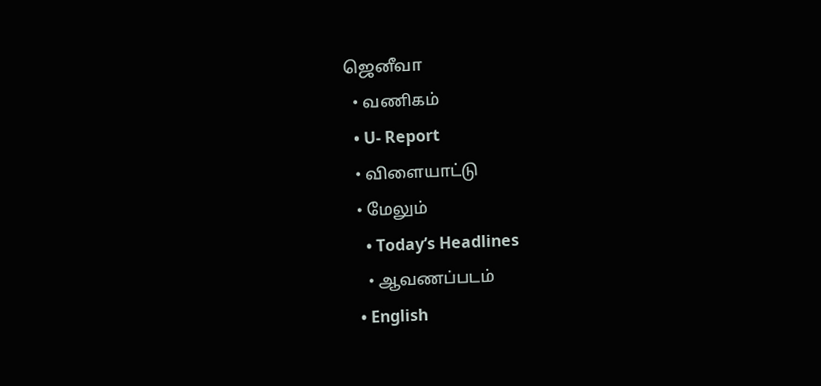ஜெனீவா
  • வணிகம்
  • U- Report
  • விளையாட்டு
  • மேலும்
    • Today’s Headlines
    • ஆவணப்படம்
  • English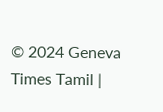© 2024 Geneva Times Tamil |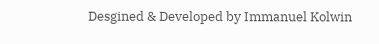Desgined & Developed by Immanuel Kolwin